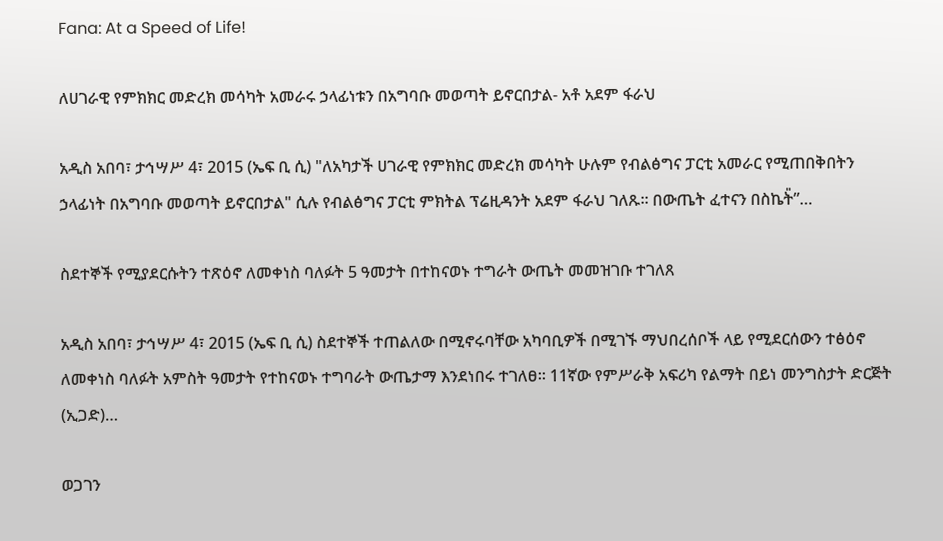Fana: At a Speed of Life!

ለሀገራዊ የምክክር መድረክ መሳካት አመራሩ ኃላፊነቱን በአግባቡ መወጣት ይኖርበታል- አቶ አደም ፋራህ

አዲስ አበባ፣ ታኅሣሥ 4፣ 2015 (ኤፍ ቢ ሲ) "ለአካታች ሀገራዊ የምክክር መድረክ መሳካት ሁሉም የብልፅግና ፓርቲ አመራር የሚጠበቅበትን ኃላፊነት በአግባቡ መወጣት ይኖርበታል" ሲሉ የብልፅግና ፓርቲ ምክትል ፕሬዚዳንት አደም ፋራህ ገለጹ፡፡ በውጤት ፈተናን በስኬት̎”…

ስደተኞች የሚያደርሱትን ተጽዕኖ ለመቀነስ ባለፉት 5 ዓመታት በተከናወኑ ተግራት ውጤት መመዝገቡ ተገለጸ

አዲስ አበባ፣ ታኅሣሥ 4፣ 2015 (ኤፍ ቢ ሲ) ስደተኞች ተጠልለው በሚኖሩባቸው አካባቢዎች በሚገኙ ማህበረሰቦች ላይ የሚደርሰውን ተፅዕኖ ለመቀነስ ባለፉት አምስት ዓመታት የተከናወኑ ተግባራት ውጤታማ እንደነበሩ ተገለፀ። 11ኛው የምሥራቅ አፍሪካ የልማት በይነ መንግስታት ድርጅት (ኢጋድ)…

ወጋገን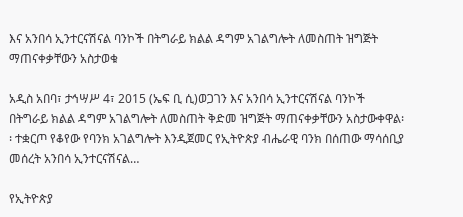እና አንበሳ ኢንተርናሽናል ባንኮች በትግራይ ክልል ዳግም አገልግሎት ለመስጠት ዝግጅት ማጠናቀቃቸውን አስታወቁ

አዲስ አበባ፣ ታኅሣሥ 4፣ 2015 (ኤፍ ቢ ሲ)ወጋገን እና አንበሳ ኢንተርናሽናል ባንኮች በትግራይ ክልል ዳግም አገልግሎት ለመስጠት ቅድመ ዝግጅት ማጠናቀቃቸውን አስታውቀዋል፡፡ ተቋርጦ የቆየው የባንክ አገልግሎት እንዲጀመር የኢትዮጵያ ብሔራዊ ባንክ በሰጠው ማሳሰቢያ መሰረት አንበሳ ኢንተርናሽናል…

የኢትዮጵያ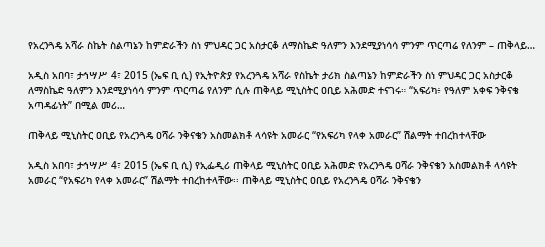የአረንጓዴ አሻራ ስኬት ስልጣኔን ከምድራችን ስነ ምህዳር ጋር አስታርቆ ለማስኬድ ዓለምን እንደሚያነሳሳ ምንም ጥርጣሬ የለንም – ጠቅላይ…

አዲስ አበባ፣ ታኅሣሥ 4፣ 2015 (ኤፍ ቢ ሲ) የኢትዮጵያ የአረንጓዴ አሻራ የስኬት ታሪክ ስልጣኔን ከምድራችን ስነ ምህዳር ጋር አስታርቆ ለማስኬድ ዓለምን እንደሚያነሳሳ ምንም ጥርጣሬ የለንም ሲሉ ጠቅላይ ሚኒስትር ዐቢይ አሕመድ ተናገሩ። “አፍሪካ፥ የዓለም አቀፍ ንቅናቄ አጣዳፊነት” በሚል መሪ…

ጠቅላይ ሚኒስትር ዐቢይ የአረንጓዴ ዐሻራ ንቅናቄን አስመልክቶ ላሳዩት አመራር “የአፍሪካ የላቀ አመራር” ሽልማት ተበረከተላቸው

አዲስ አበባ፣ ታኅሣሥ 4፣ 2015 (ኤፍ ቢ ሲ) የኢፌዲሪ ጠቅላይ ሚኒስትር ዐቢይ አሕመድ የአረንጓዴ ዐሻራ ንቅናቄን አስመልክቶ ላሳዩት አመራር “የአፍሪካ የላቀ አመራር” ሽልማት ተበረከተላቸው፡፡ ጠቅላይ ሚኒስትር ዐቢይ የአረንጓዴ ዐሻራ ንቅናቄን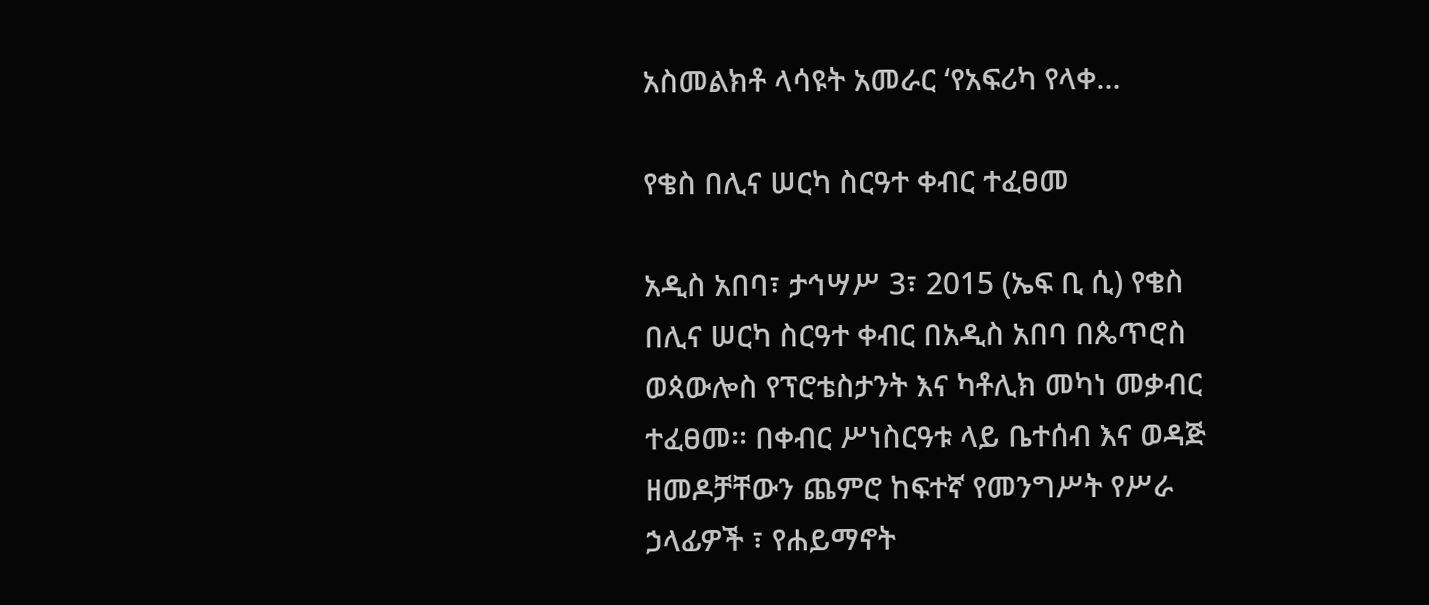አስመልክቶ ላሳዩት አመራር ‘የአፍሪካ የላቀ…

የቄስ በሊና ሠርካ ስርዓተ ቀብር ተፈፀመ

አዲስ አበባ፣ ታኅሣሥ 3፣ 2015 (ኤፍ ቢ ሲ) የቄስ በሊና ሠርካ ስርዓተ ቀብር በአዲስ አበባ በጴጥሮስ ወጳውሎስ የፕሮቴስታንት እና ካቶሊክ መካነ መቃብር ተፈፀመ፡፡ በቀብር ሥነስርዓቱ ላይ ቤተሰብ እና ወዳጅ ዘመዶቻቸውን ጨምሮ ከፍተኛ የመንግሥት የሥራ ኃላፊዎች ፣ የሐይማኖት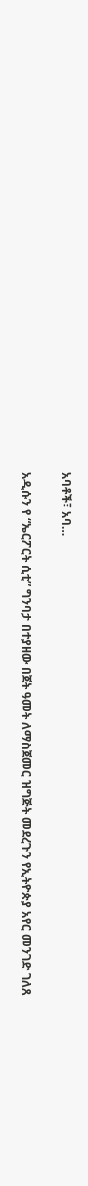አባቶች፣ አባ…

አዲሱን የ “ኤርፖርት ሲቲ” ግንባታ በተያዘው በጀት ዓመት ለማስጀመር ዝግጅት መደረጉን የኢትዮጵያ አየር መንገድ ገለጸ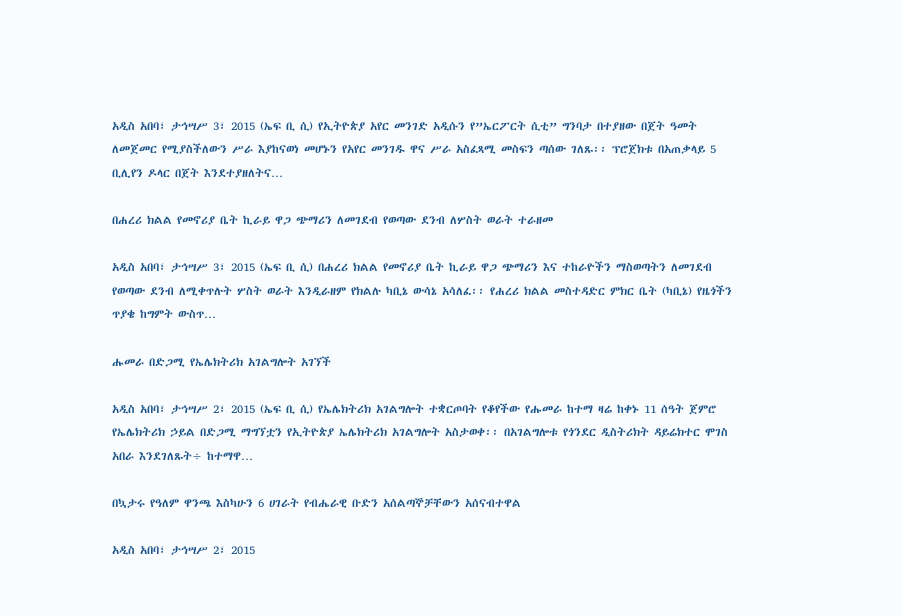አዲስ አበባ፣ ታኅሣሥ 3፣ 2015 (ኤፍ ቢ ሲ) የኢትዮጵያ አየር መንገድ አዲሱን የ”ኤርፖርት ሲቲ” ግንባታ በተያዘው በጀት ዓመት ለመጀመር የሚያስችለውን ሥራ እያከናወነ መሆኑን የአየር መንገዱ ዋና ሥራ አስፈጻሚ መስፍን ጣሰው ገለጹ፡፡ ፕሮጀክቱ በአጠቃላይ 5 ቢሊየን ዶላር በጀት እንደተያዘለትና…

በሐረሪ ክልል የመኖሪያ ቤት ኪራይ ዋጋ ጭማሪን ለመገደብ የወጣው ደንብ ለሦስት ወራት ተራዘመ

አዲስ አበባ፣ ታኅሣሥ 3፣ 2015 (ኤፍ ቢ ሲ) በሐረሪ ክልል የመኖሪያ ቤት ኪራይ ዋጋ ጭማሪን እና ተከራዮችን ማስወጣትን ለመገደብ የወጣው ደንብ ለሚቀጥሉት ሦስት ወራት እንዲራዘም የክልሉ ካቢኔ ውሳኔ አሳለፈ፡፡ የሐረሪ ክልል መስተዳድር ምክር ቤት (ካቢኔ) የዜጎችን ጥያቄ ከግምት ውስጥ…

ሑመራ በድጋሚ የኤሌክትሪክ አገልግሎት አገኘች

አዲስ አበባ፣ ታኅሣሥ 2፣ 2015 (ኤፍ ቢ ሲ) የኤሌክትሪክ አገልግሎት ተቋርጦባት የቆየችው የሑመራ ከተማ ዛሬ ከቀኑ 11 ሰዓት ጀምሮ የኤሌክትሪክ ኃይል በድጋሚ ማግኘቷን የኢትዮጵያ ኤሌክትሪክ አገልግሎት አስታወቀ፡፡ በአገልግሎቱ የጎንደር ዲስትሪክት ዳይሬክተር ሞገስ አበራ እንደገለጹት÷ ከተማዋ…

በኳታሩ የዓለም ዋንጫ እስካሁን 6 ሀገራት የብሔራዊ ቡድን አሰልጣኞቻቸውን አሰናብተዋል

አዲስ አበባ፣ ታኅሣሥ 2፣ 2015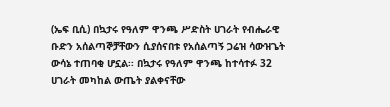(ኤፍ ቢሲ) በኳታሩ የዓለም ዋንጫ ሥድስት ሀገራት የብሔራዊ ቡድን አሰልጣኞቻቸውን ሲያሰናበቱ የአሰልጣኝ ጋሬዝ ሳውዝጌት ውሳኔ ተጠባቂ ሆኗል፡፡ በኳታሩ የዓለም ዋንጫ ከተሳተፉ 32 ሀገራት መካከል ውጤት ያልቀናቸው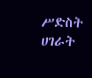ሥድስት ሀገራት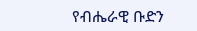የብሔራዊ ቡድን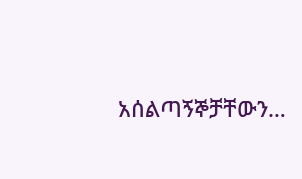አሰልጣኝኞቻቸውን…